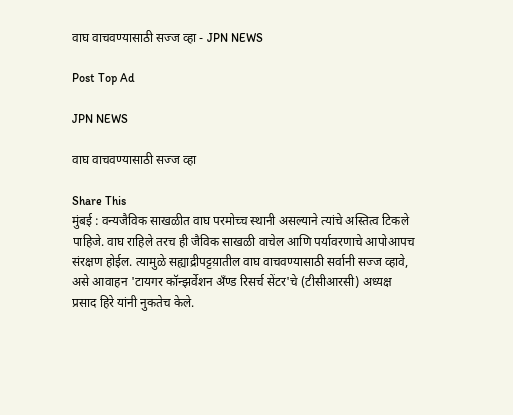वाघ वाचवण्यासाठी सज्ज व्हा - JPN NEWS

Post Top Ad

JPN NEWS

वाघ वाचवण्यासाठी सज्ज व्हा

Share This
मुंबई : वन्यजैविक साखळीत वाघ परमोच्च स्थानी असल्याने त्यांचे अस्तित्व टिकले पाहिजे. वाघ राहिले तरच ही जैविक साखळी वाचेल आणि पर्यावरणाचे आपोआपच संरक्षण होईल. त्यामुळे सह्याद्रीपट्टय़ातील वाघ वाचवण्यासाठी सर्वानी सज्ज व्हावे, असे आवाहन 'टायगर कॉन्झर्वेशन अँण्ड रिसर्च सेंटर'चे (टीसीआरसी) अध्यक्ष प्रसाद हिरे यांनी नुकतेच केले.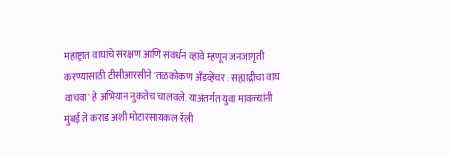महाष्ट्रात वाघांचे संरक्षण आणि संवर्धन व्हावे म्हणून जनजागृती करण्यासाठी टीसीआरसीने 'तळकोकण अँडव्हेंचर : सह्याद्रीचा वाघ वाचवा' हे अभियान नुकतेच चालवले. याअंतर्गत युवा मावळ्यांनी मुंबई ते कराड अशी मोटारसायकल रॅली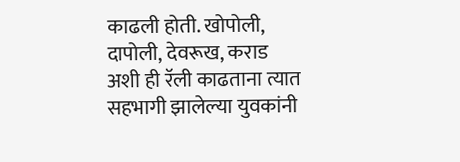काढली होती. खोपोली, दापोली, देवरूख, कराड अशी ही रॅली काढताना त्यात सहभागी झालेल्या युवकांनी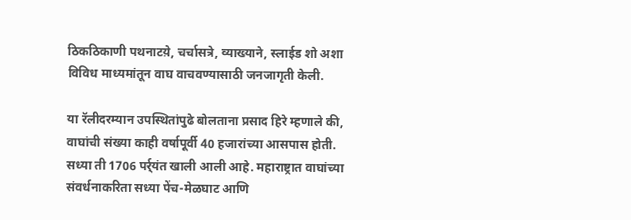ठिकठिकाणी पथनाटय़े, चर्चासत्रे, व्याख्याने, स्लाईड शो अशा विविध माध्यमांतून वाघ वाचवण्यासाठी जनजागृती केली.

या रॅलीदरम्यान उपस्थितांपुढे बोलताना प्रसाद हिरे म्हणाले की, वाघांची संख्या काही वर्षापूर्वी 40 हजारांच्या आसपास होती. सध्या ती 1706 पर्र्यंत खाली आली आहे. महाराष्ट्रात वाघांच्या संवर्धनाकरिता सध्या पेंच-मेळघाट आणि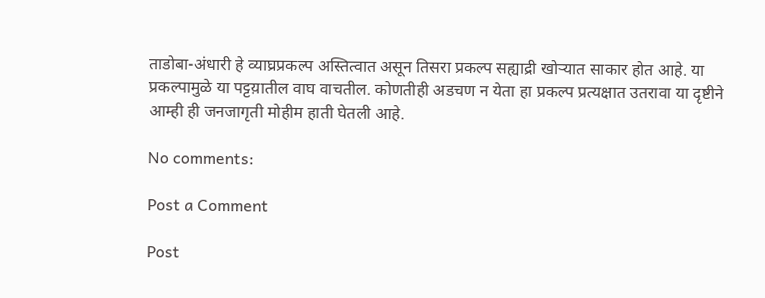ताडोबा-अंधारी हे व्याघ्रप्रकल्प अस्तित्वात असून तिसरा प्रकल्प सह्याद्री खोर्‍यात साकार होत आहे. या प्रकल्पामुळे या पट्टय़ातील वाघ वाचतील. कोणतीही अडचण न येता हा प्रकल्प प्रत्यक्षात उतरावा या दृष्टीने आम्ही ही जनजागृती मोहीम हाती घेतली आहे.

No comments:

Post a Comment

Post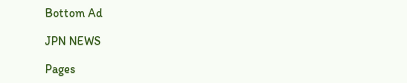Bottom Ad

JPN NEWS

Pages